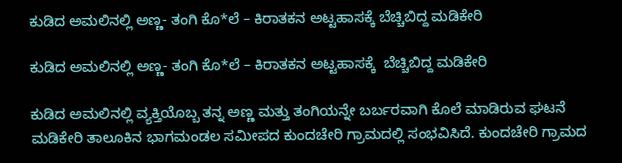ಕುಡಿದ ಅಮಲಿನಲ್ಲಿ ಅಣ್ಣ- ತಂಗಿ ಕೊ*ಲೆ – ಕಿರಾತಕನ ಅಟ್ಟಹಾಸಕ್ಕೆ ಬೆಚ್ಚಿಬಿದ್ದ ಮಡಿಕೇರಿ

ಕುಡಿದ ಅಮಲಿನಲ್ಲಿ ಅಣ್ಣ- ತಂಗಿ ಕೊ*ಲೆ – ಕಿರಾತಕನ ಅಟ್ಟಹಾಸಕ್ಕೆ  ಬೆಚ್ಚಿಬಿದ್ದ ಮಡಿಕೇರಿ

ಕುಡಿದ ಅಮಲಿನಲ್ಲಿ ವ್ಯಕ್ತಿಯೊಬ್ಬ ತನ್ನ ಅಣ್ಣ ಮತ್ತು ತಂಗಿಯನ್ನೇ ಬರ್ಬರವಾಗಿ ಕೊಲೆ ಮಾಡಿರುವ ಘಟನೆ ಮಡಿಕೇರಿ ತಾಲೂಕಿನ ಭಾಗಮಂಡಲ ಸಮೀಪದ ಕುಂದಚೇರಿ ಗ್ರಾಮದಲ್ಲಿ ಸಂಭವಿಸಿದೆ. ಕುಂದಚೇರಿ ಗ್ರಾಮದ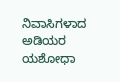ನಿವಾಸಿಗಳಾದ ಅಡಿಯರ ಯಶೋಧಾ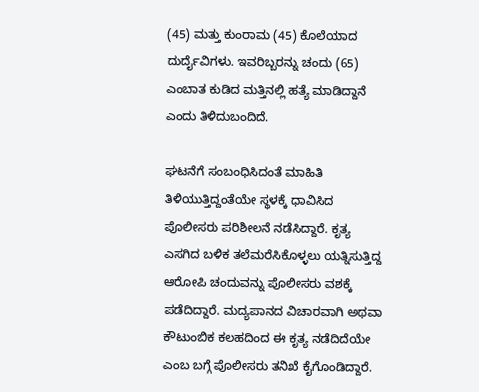(45) ಮತ್ತು ಕುಂರಾಮ (45) ಕೊಲೆಯಾದ ದುರ್ದೈವಿಗಳು. ಇವರಿಬ್ಬರನ್ನು ಚಂದು (65) ಎಂಬಾತ ಕುಡಿದ ಮತ್ತಿನಲ್ಲಿ ಹತ್ಯೆ ಮಾಡಿದ್ದಾನೆ ಎಂದು ತಿಳಿದುಬಂದಿದೆ.

ಘಟನೆಗೆ ಸಂಬಂಧಿಸಿದಂತೆ ಮಾಹಿತಿ ತಿಳಿಯುತ್ತಿದ್ದಂತೆಯೇ ಸ್ಥಳಕ್ಕೆ ಧಾವಿಸಿದ ಪೊಲೀಸರು ಪರಿಶೀಲನೆ ನಡೆಸಿದ್ದಾರೆ. ಕೃತ್ಯ ಎಸಗಿದ ಬಳಿಕ ತಲೆಮರೆಸಿಕೊಳ್ಳಲು ಯತ್ನಿಸುತ್ತಿದ್ದ ಆರೋಪಿ ಚಂದುವನ್ನು ಪೊಲೀಸರು ವಶಕ್ಕೆ ಪಡೆದಿದ್ದಾರೆ. ಮದ್ಯಪಾನದ ವಿಚಾರವಾಗಿ ಅಥವಾ ಕೌಟುಂಬಿಕ ಕಲಹದಿಂದ ಈ ಕೃತ್ಯ ನಡೆದಿದೆಯೇ ಎಂಬ ಬಗ್ಗೆ ಪೊಲೀಸರು ತನಿಖೆ ಕೈಗೊಂಡಿದ್ದಾರೆ.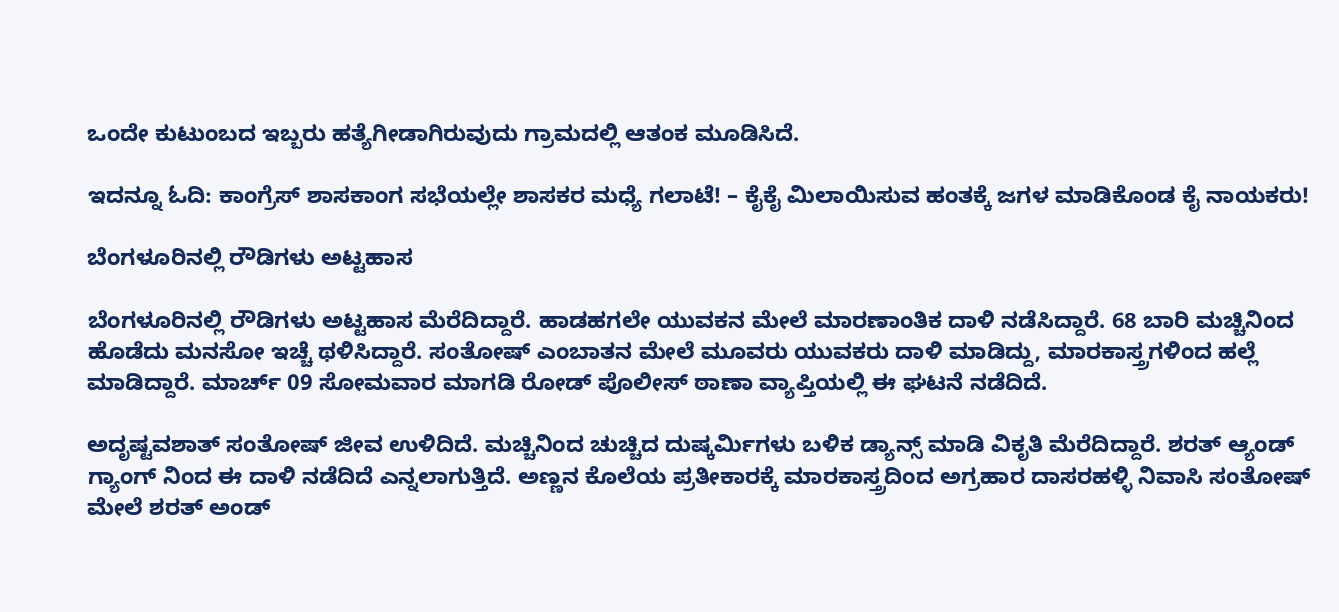ಒಂದೇ ಕುಟುಂಬದ ಇಬ್ಬರು ಹತ್ಯೆಗೀಡಾಗಿರುವುದು ಗ್ರಾಮದಲ್ಲಿ ಆತಂಕ ಮೂಡಿಸಿದೆ.

ಇದನ್ನೂ ಓದಿ: ಕಾಂಗ್ರೆಸ್ ಶಾಸಕಾಂಗ ಸಭೆಯಲ್ಲೇ ಶಾಸಕರ ಮಧ್ಯೆ ಗಲಾಟೆ! – ಕೈಕೈ ಮಿಲಾಯಿಸುವ ಹಂತಕ್ಕೆ ಜಗಳ ಮಾಡಿಕೊಂಡ ಕೈ ನಾಯಕರು!

ಬೆಂಗಳೂರಿನಲ್ಲಿ ರೌಡಿಗಳು ಅಟ್ಟಹಾಸ

ಬೆಂಗಳೂರಿನಲ್ಲಿ ರೌಡಿಗಳು ಅಟ್ಟಹಾಸ ಮೆರೆದಿದ್ದಾರೆ. ಹಾಡಹಗಲೇ ಯುವಕನ ಮೇಲೆ ಮಾರಣಾಂತಿಕ ದಾಳಿ ನಡೆಸಿದ್ದಾರೆ. 68 ಬಾರಿ ಮಚ್ಚಿನಿಂದ ಹೊಡೆದು ಮನಸೋ ಇಚ್ಚೆ ಥಳಿಸಿದ್ದಾರೆ. ಸಂತೋಷ್ ಎಂಬಾತನ ಮೇಲೆ ಮೂವರು ಯುವಕರು ದಾಳಿ ಮಾಡಿದ್ದು, ಮಾರಕಾಸ್ತ್ರಗಳಿಂದ ಹಲ್ಲೆ ಮಾಡಿದ್ದಾರೆ. ಮಾರ್ಚ್ 09 ಸೋಮವಾರ ಮಾಗಡಿ ರೋಡ್ ಪೊಲೀಸ್ ಠಾಣಾ ವ್ಯಾಪ್ತಿಯಲ್ಲಿ ಈ ಘಟನೆ ನಡೆದಿದೆ.

ಅದೃಷ್ಟವಶಾತ್ ಸಂತೋಷ್ ಜೀವ ಉಳಿದಿದೆ. ಮಚ್ಚಿನಿಂದ ಚುಚ್ಚಿದ ದುಷ್ಕರ್ಮಿಗಳು ಬಳಿಕ ಡ್ಯಾನ್ಸ್ ಮಾಡಿ ವಿಕೃತಿ ಮೆರೆದಿದ್ದಾರೆ. ಶರತ್ ಆ್ಯಂಡ್ ಗ್ಯಾಂಗ್ ನಿಂದ ಈ ದಾಳಿ ನಡೆದಿದೆ ಎನ್ನಲಾಗುತ್ತಿದೆ. ಅಣ್ಣನ ಕೊಲೆಯ ಪ್ರತೀಕಾರಕ್ಕೆ ಮಾರಕಾಸ್ತ್ರದಿಂದ ಅಗ್ರಹಾರ ದಾಸರಹಳ್ಳಿ ನಿವಾಸಿ ಸಂತೋಷ್ ಮೇಲೆ ಶರತ್ ಅಂಡ್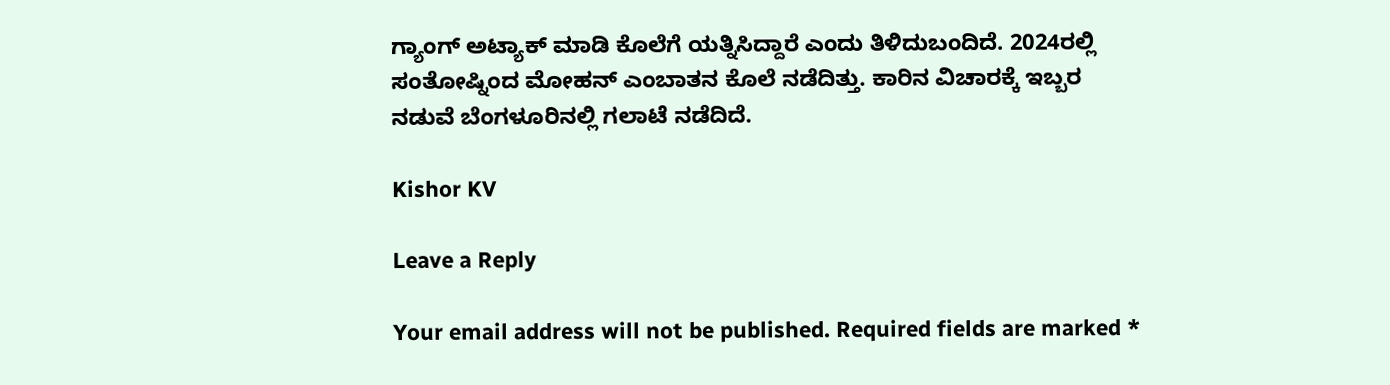ಗ್ಯಾಂಗ್ ಅಟ್ಯಾಕ್ ಮಾಡಿ ಕೊಲೆಗೆ ಯತ್ನಿಸಿದ್ದಾರೆ ಎಂದು ತಿಳಿದುಬಂದಿದೆ. 2024ರಲ್ಲಿ ಸಂತೋಷ್ನಿಂದ ಮೋಹನ್ ಎಂಬಾತನ ಕೊಲೆ ನಡೆದಿತ್ತು. ಕಾರಿನ ವಿಚಾರಕ್ಕೆ ಇಬ್ಬರ ನಡುವೆ ಬೆಂಗಳೂರಿನಲ್ಲಿ ಗಲಾಟೆ ನಡೆದಿದೆ.

Kishor KV

Leave a Reply

Your email address will not be published. Required fields are marked *